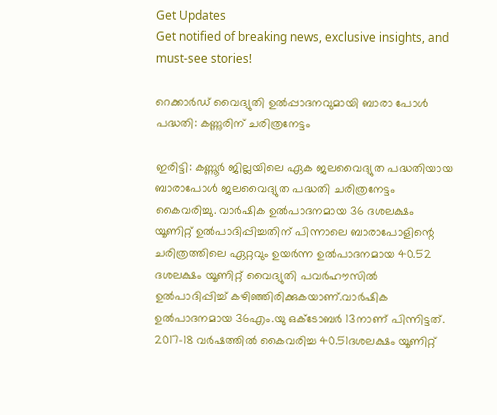Get Updates
Get notified of breaking news, exclusive insights, and must-see stories!

റെക്കാർഡ് വൈദ്യുതി ഉൽപ്പാദനവുമായി ബാരാ പോൾ പദ്ധതി: കണ്ണുരിന് ചരിത്രനേട്ടം

ഇരിട്ടി: കണ്ണൂര്‍ ജില്ലയിലെ ഏക ജലവൈദ്യുത പദ്ധതിയായ ബാരാപോള്‍ ജലവൈദ്യുത പദ്ധതി ചരിത്രനേട്ടം കൈവരിച്ചു. വാര്‍ഷിക ഉല്‍പാദനമായ 36 ദശലക്ഷം യൂണിറ്റ് ഉല്‍പാദിപ്പിച്ചതിന് പിന്നാലെ ബാരാപോളിന്റെ ചരിത്രത്തിലെ ഏറ്റവും ഉയര്‍ന്ന ഉല്‍പാദനമായ 40.52 ദശലക്ഷം യൂണിറ്റ് വൈദ്യുതി പവര്‍ഹൗസില്‍ ഉല്‍പാദിപ്പിച്ച് കഴിഞ്ഞിരിക്കുകയാണ്.വാര്‍ഷിക ഉല്‍പാദനമായ 36എം.യു ഒക്ടോബര്‍ 13നാണ് പിന്നിട്ടത്. 2017-18 വര്‍ഷത്തില്‍ കൈവരിച്ച 40.51ദശലക്ഷം യൂണിറ്റ്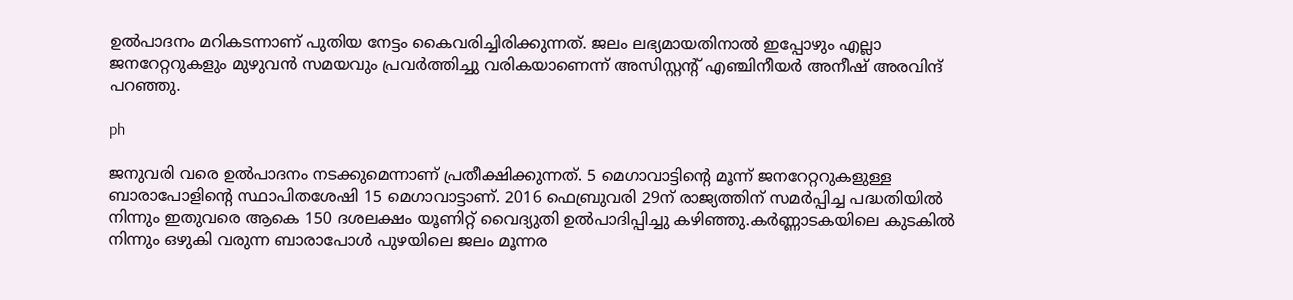ഉല്‍പാദനം മറികടന്നാണ് പുതിയ നേട്ടം കൈവരിച്ചിരിക്കുന്നത്. ജലം ലഭ്യമായതിനാല്‍ ഇപ്പോഴും എല്ലാ ജനറേറ്ററുകളും മുഴുവന്‍ സമയവും പ്രവര്‍ത്തിച്ചു വരികയാണെന്ന് അസിസ്റ്റന്റ് എഞ്ചിനീയര്‍ അനീഷ് അരവിന്ദ് പറഞ്ഞു.

ph

ജനുവരി വരെ ഉല്‍പാദനം നടക്കുമെന്നാണ് പ്രതീക്ഷിക്കുന്നത്. 5 മെഗാവാട്ടിന്റെ മൂന്ന് ജനറേറ്ററുകളുള്ള ബാരാപോളിന്റെ സ്ഥാപിതശേഷി 15 മെഗാവാട്ടാണ്. 2016 ഫെബ്രുവരി 29ന് രാജ്യത്തിന് സമര്‍പ്പിച്ച പദ്ധതിയില്‍ നിന്നും ഇതുവരെ ആകെ 150 ദശലക്ഷം യൂണിറ്റ് വൈദ്യുതി ഉല്‍പാദിപ്പിച്ചു കഴിഞ്ഞു.കര്‍ണ്ണാടകയിലെ കുടകില്‍ നിന്നും ഒഴുകി വരുന്ന ബാരാപോള്‍ പുഴയിലെ ജലം മൂന്നര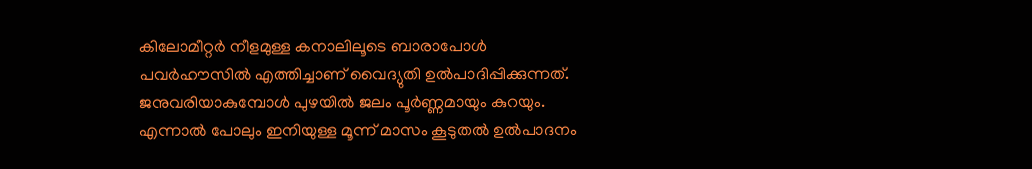കിലോമീറ്റര്‍ നീളമുള്ള കനാലിലൂടെ ബാരാപോള്‍ പവര്‍ഹൗസില്‍ എത്തിച്ചാണ് വൈദ്യുതി ഉല്‍പാദിപ്പിക്കുന്നത്. ജനുവരിയാകുമ്പോള്‍ പുഴയില്‍ ജലം പൂര്‍ണ്ണമായും കുറയും. എന്നാല്‍ പോലും ഇനിയുള്ള മൂന്ന് മാസം കൂടുതല്‍ ഉല്‍പാദനം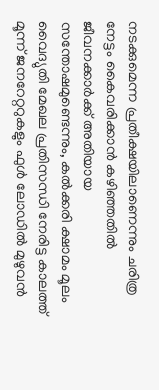നടക്കുമെന്ന പ്രതീക്ഷയിലാണെന്നും ചരിത്ര നേട്ടം കൈവരിക്കാന്‍ കഴിഞ്ഞതില്‍ ജീവനക്കാര്‍ക്ക് അതിയായ സന്തോഷമുണ്ടെന്നും, കല്‍ക്കരി ക്ഷാമം മൂലം വൈദ്യുതി മേഖല പ്രതിസന്ധി നേരിട്ട കാലത്ത് മൂന്ന് ജനറേറ്ററുകളും ഫുള്‍ ലോഡില്‍ മുഴുവന്‍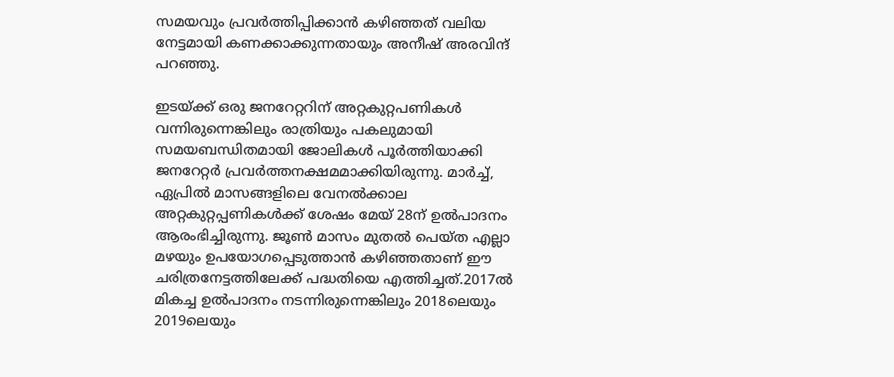സമയവും പ്രവര്‍ത്തിപ്പിക്കാന്‍ കഴിഞ്ഞത് വലിയ നേട്ടമായി കണക്കാക്കുന്നതായും അനീഷ് അരവിന്ദ് പറഞ്ഞു.

ഇടയ്ക്ക് ഒരു ജനറേറ്ററിന് അറ്റകുറ്റപണികള്‍ വന്നിരുന്നെങ്കിലും രാത്രിയും പകലുമായി സമയബന്ധിതമായി ജോലികള്‍ പൂര്‍ത്തിയാക്കി ജനറേറ്റര്‍ പ്രവര്‍ത്തനക്ഷമമാക്കിയിരുന്നു. മാര്‍ച്ച്, ഏപ്രില്‍ മാസങ്ങളിലെ വേനല്‍ക്കാല അറ്റകുറ്റപ്പണികള്‍ക്ക് ശേഷം മേയ് 28ന് ഉല്‍പാദനം ആരംഭിച്ചിരുന്നു. ജൂണ്‍ മാസം മുതല്‍ പെയ്ത എല്ലാ മഴയും ഉപയോഗപ്പെടുത്താന്‍ കഴിഞ്ഞതാണ് ഈ ചരിത്രനേട്ടത്തിലേക്ക് പദ്ധതിയെ എത്തിച്ചത്.2017ല്‍ മികച്ച ഉല്‍പാദനം നടന്നിരുന്നെങ്കിലും 2018ലെയും 2019ലെയും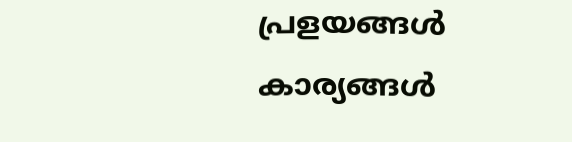പ്രളയങ്ങള്‍ കാര്യങ്ങള്‍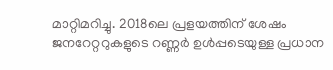മാറ്റിമറിച്ചു. 2018ലെ പ്രളയത്തിന് ശേഷം ജനറേറ്ററുകളുടെ റണ്ണര്‍ ഉള്‍പ്പടെയുള്ള പ്രധാന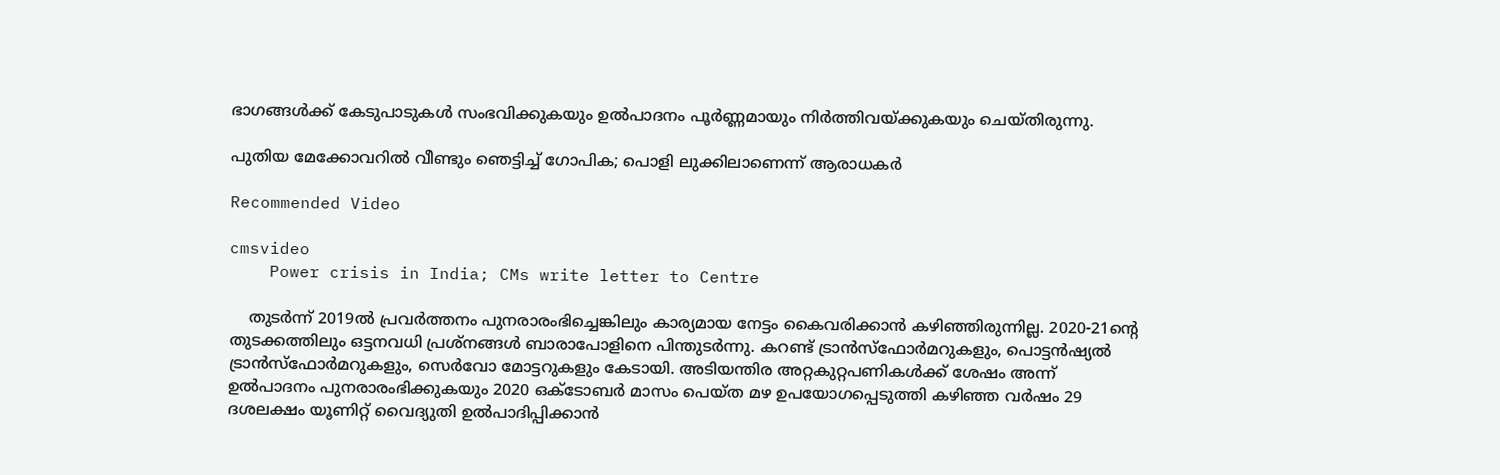ഭാഗങ്ങള്‍ക്ക് കേടുപാടുകള്‍ സംഭവിക്കുകയും ഉല്‍പാദനം പൂര്‍ണ്ണമായും നിര്‍ത്തിവയ്ക്കുകയും ചെയ്തിരുന്നു.

പുതിയ മേക്കോവറില്‍ വീണ്ടും ഞെട്ടിച്ച് ഗോപിക; പൊളി ലുക്കിലാണെന്ന് ആരാധകര്‍

Recommended Video

cmsvideo
    Power crisis in India; CMs write letter to Centre

    തുടര്‍ന്ന് 2019ല്‍ പ്രവര്‍ത്തനം പുനരാരംഭിച്ചെങ്കിലും കാര്യമായ നേട്ടം കൈവരിക്കാന്‍ കഴിഞ്ഞിരുന്നില്ല. 2020-21ന്റെ തുടക്കത്തിലും ഒട്ടനവധി പ്രശ്‌നങ്ങള്‍ ബാരാപോളിനെ പിന്തുടര്‍ന്നു. കറണ്ട് ട്രാന്‍സ്‌ഫോര്‍മറുകളും, പൊട്ടന്‍ഷ്യല്‍ ട്രാന്‍സ്‌ഫോര്‍മറുകളും, സെര്‍വോ മോട്ടറുകളും കേടായി. അടിയന്തിര അറ്റകുറ്റപണികള്‍ക്ക് ശേഷം അന്ന് ഉല്‍പാദനം പുനരാരംഭിക്കുകയും 2020 ഒക്ടോബര്‍ മാസം പെയ്ത മഴ ഉപയോഗപ്പെടുത്തി കഴിഞ്ഞ വര്‍ഷം 29 ദശലക്ഷം യൂണിറ്റ് വൈദ്യുതി ഉല്‍പാദിപ്പിക്കാന്‍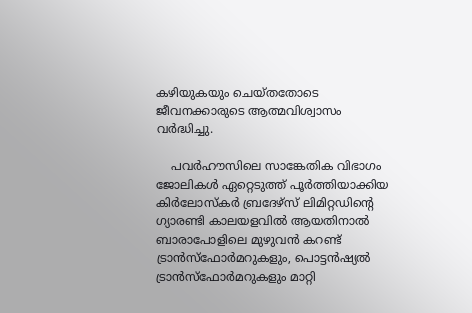കഴിയുകയും ചെയ്തതോടെ ജീവനക്കാരുടെ ആത്മവിശ്വാസം വര്‍ദ്ധിച്ചു.

    പവര്‍ഹൗസിലെ സാങ്കേതിക വിഭാഗം ജോലികള്‍ ഏറ്റെടുത്ത് പൂര്‍ത്തിയാക്കിയ കിര്‍ലോസ്‌കര്‍ ബ്രദേഴ്‌സ് ലിമിറ്റഡിന്റെ ഗ്യാരണ്ടി കാലയളവില്‍ ആയതിനാല്‍ ബാരാപോളിലെ മുഴുവന്‍ കറണ്ട് ട്രാന്‍സ്‌ഫോര്‍മറുകളും, പൊട്ടന്‍ഷ്യല്‍ ട്രാന്‍സ്‌ഫോര്‍മറുകളും മാറ്റി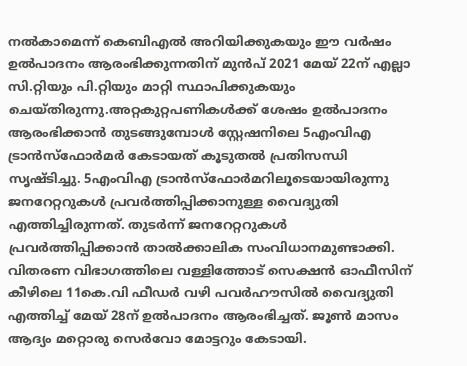നല്‍കാമെന്ന് കെബിഎല്‍ അറിയിക്കുകയും ഈ വര്‍ഷം ഉല്‍പാദനം ആരംഭിക്കുന്നതിന് മുന്‍പ് 2021 മേയ് 22ന് എല്ലാ സി.റ്റിയും പി.റ്റിയും മാറ്റി സ്ഥാപിക്കുകയും ചെയ്തിരുന്നു.അറ്റകുറ്റപണികള്‍ക്ക് ശേഷം ഉല്‍പാദനം ആരംഭിക്കാന്‍ തുടങ്ങുമ്പോള്‍ സ്റ്റേഷനിലെ 5എംവിഎ ട്രാന്‍സ്‌ഫോര്‍മര്‍ കേടായത് കൂടുതല്‍ പ്രതിസന്ധി സൃഷ്ടിച്ചു. 5എംവിഎ ട്രാന്‍സ്‌ഫോര്‍മറിലൂടെയായിരുന്നു ജനറേറ്ററുകള്‍ പ്രവര്‍ത്തിപ്പിക്കാനുള്ള വൈദ്യുതി എത്തിച്ചിരുന്നത്. തുടര്‍ന്ന് ജനറേറ്ററുകള്‍ പ്രവര്‍ത്തിപ്പിക്കാന്‍ താല്‍ക്കാലിക സംവിധാനമുണ്ടാക്കി. വിതരണ വിഭാഗത്തിലെ വള്ളിത്തോട് സെക്ഷന്‍ ഓഫീസിന് കീഴിലെ 11കെ.വി ഫീഡര്‍ വഴി പവര്‍ഹൗസില്‍ വൈദ്യുതി എത്തിച്ച് മേയ് 28ന് ഉല്‍പാദനം ആരംഭിച്ചത്. ജൂണ്‍ മാസം ആദ്യം മറ്റൊരു സെര്‍വോ മോട്ടറും കേടായി.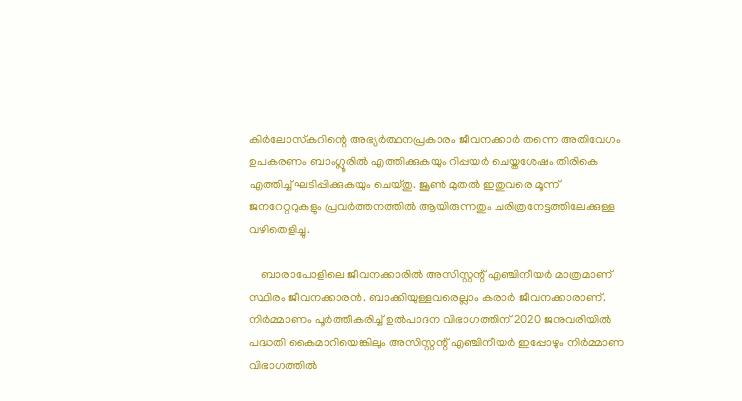കിര്‍ലോസ്‌കറിന്റെ അഭ്യര്‍ത്ഥനപ്രകാരം ജീവനക്കാര്‍ തന്നെ അതിവേഗം ഉപകരണം ബാംഗ്ലൂരില്‍ എത്തിക്കുകയും റിപ്പയര്‍ ചെയ്തശേഷം തിരികെ എത്തിച്ച് ഘടിപ്പിക്കുകയും ചെയ്തു. ജൂണ്‍ മുതല്‍ ഇതുവരെ മൂന്ന് ജനറേറ്ററുകളും പ്രവര്‍ത്തനത്തില്‍ ആയിരുന്നതും ചരിത്രനേട്ടത്തിലേക്കുള്ള വഴിതെളിച്ചു.

    ബാരാപോളിലെ ജീവനക്കാരില്‍ അസിസ്റ്റന്റ് എഞ്ചിനീയര്‍ മാത്രമാണ് സ്ഥിരം ജീവനക്കാരന്‍. ബാക്കിയുള്ളവരെല്ലാം കരാര്‍ ജീവനക്കാരാണ്. നിര്‍മ്മാണം പൂര്‍ത്തീകരിച്ച് ഉല്‍പാദന വിഭാഗത്തിന് 2020 ജനുവരിയില്‍ പദ്ധതി കൈമാറിയെങ്കിലും അസിസ്റ്റന്റ് എഞ്ചിനീയര്‍ ഇപ്പോഴും നിര്‍മ്മാണ വിഭാഗത്തില്‍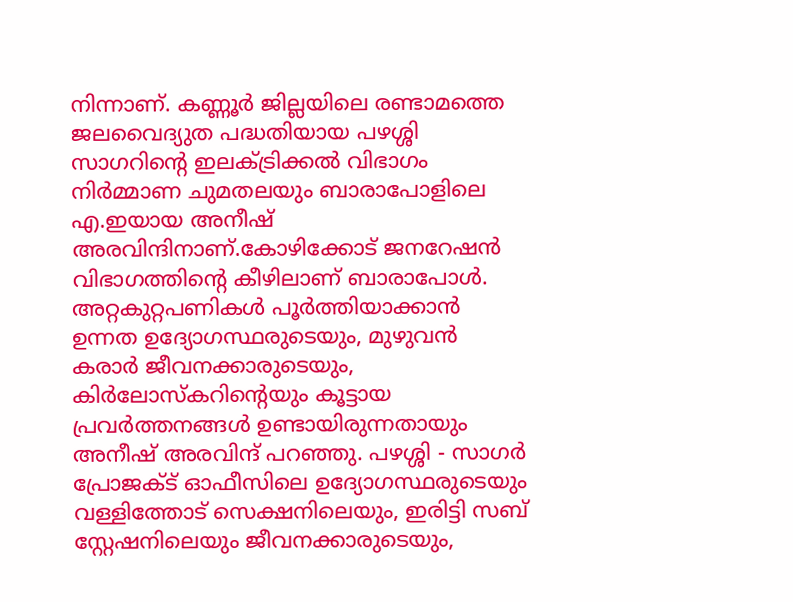നിന്നാണ്. കണ്ണൂര്‍ ജില്ലയിലെ രണ്ടാമത്തെ ജലവൈദ്യുത പദ്ധതിയായ പഴശ്ശി സാഗറിന്റെ ഇലക്ട്രിക്കല്‍ വിഭാഗം നിര്‍മ്മാണ ചുമതലയും ബാരാപോളിലെ എ.ഇയായ അനീഷ് അരവിന്ദിനാണ്.കോഴിക്കോട് ജനറേഷന്‍ വിഭാഗത്തിന്റെ കീഴിലാണ് ബാരാപോള്‍. അറ്റകുറ്റപണികള്‍ പൂര്‍ത്തിയാക്കാന്‍ ഉന്നത ഉദ്യോഗസ്ഥരുടെയും, മുഴുവന്‍ കരാര്‍ ജീവനക്കാരുടെയും, കിര്‍ലോസ്‌കറിന്റെയും കൂട്ടായ പ്രവര്‍ത്തനങ്ങള്‍ ഉണ്ടായിരുന്നതായും അനീഷ് അരവിന്ദ് പറഞ്ഞു. പഴശ്ശി - സാഗര്‍ പ്രോജക്ട് ഓഫീസിലെ ഉദ്യോഗസ്ഥരുടെയും വള്ളിത്തോട് സെക്ഷനിലെയും, ഇരിട്ടി സബ് സ്റ്റേഷനിലെയും ജീവനക്കാരുടെയും,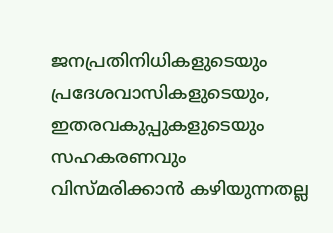ജനപ്രതിനിധികളുടെയും പ്രദേശവാസികളുടെയും, ഇതരവകുപ്പുകളുടെയും സഹകരണവും വിസ്മരിക്കാന്‍ കഴിയുന്നതല്ല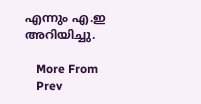എന്നും എ.ഇ അറിയിച്ചു.

    More From
    Prev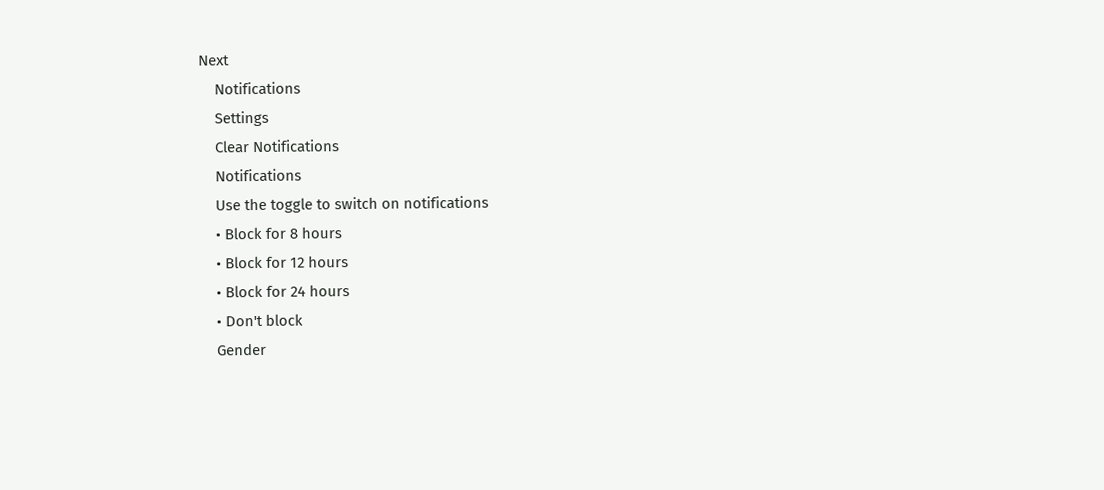Next
    Notifications
    Settings
    Clear Notifications
    Notifications
    Use the toggle to switch on notifications
    • Block for 8 hours
    • Block for 12 hours
    • Block for 24 hours
    • Don't block
    Gender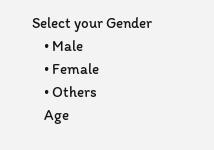Select your Gender
    • Male
    • Female
    • Others
    Age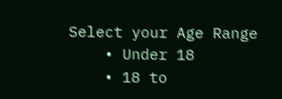Select your Age Range
    • Under 18
    • 18 to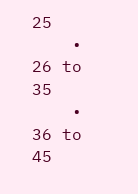25
    • 26 to 35
    • 36 to 45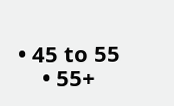• 45 to 55
    • 55+